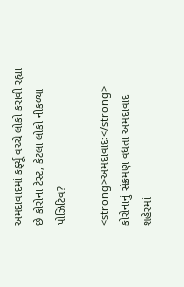અમદાવાદમાં કર્ફ્યૂ વચ્ચે લોકો કરાવી રહ્યા છે કોરોના ટેસ્ટ, કેટલા લોકો નીકળ્યા પોઝિટિવ?

<strong>અમદાવાદઃ</strong> કોરોનાનું સંક્રમણ વધતા અમદાવાદ શહેરમાં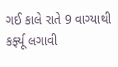ગઈ કાલે રાતે 9 વાગ્યાથી કર્ફ્યૂ લગાવી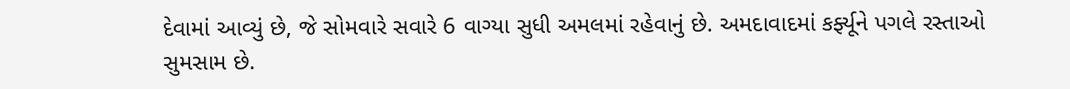દેવામાં આવ્યું છે, જે સોમવારે સવારે 6 વાગ્યા સુધી અમલમાં રહેવાનું છે. અમદાવાદમાં કર્ફ્યૂને પગલે રસ્તાઓ સુમસામ છે.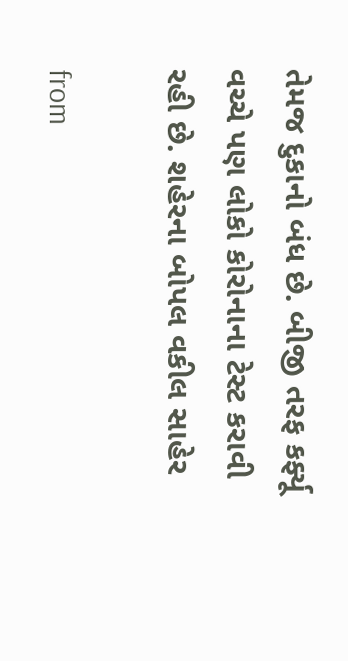તેમજ દુકાનો બંધ છે. બીજી તરફ કર્ફ્યૂ વચ્ચે પણ લોકો કોરોનાના ટેસ્ટ કરાવી રહી છે. શહેરના બોપલ વકીલ સાહેર

from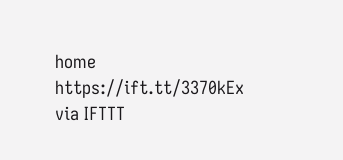home https://ift.tt/3370kEx
via IFTTT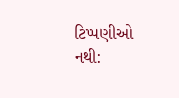ટિપ્પણીઓ નથી: